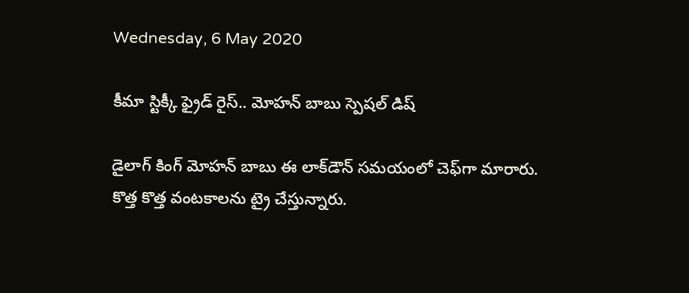Wednesday, 6 May 2020

కీమా స్టిక్కీ ఫ్రైడ్ రైస్.. మోహన్ బాబు స్పెషల్ డిష్

డైలాగ్ కింగ్ మోహన్ బాబు ఈ లాక్‌డౌన్ సమయంలో చెఫ్‌గా మారారు. కొత్త కొత్త వంటకాలను ట్రై చేస్తున్నారు.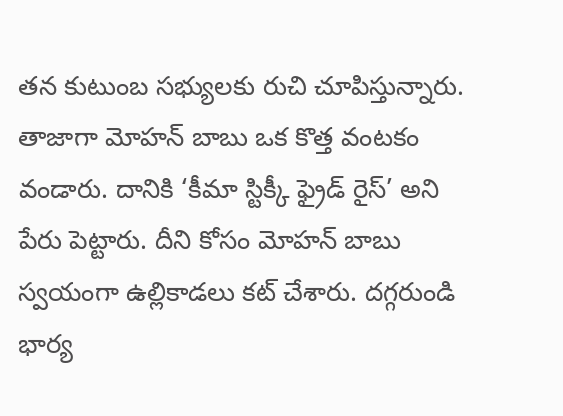తన కుటుంబ సభ్యులకు రుచి చూపిస్తున్నారు. తాజాగా మోహన్ బాబు ఒక కొత్త వంటకం వండారు. దానికి ‘కీమా స్టిక్కీ ఫ్రైడ్ రైస్’ అని పేరు పెట్టారు. దీని కోసం మోహన్ బాబు స్వయంగా ఉల్లికాడలు కట్ చేశారు. దగ్గరుండి భార్య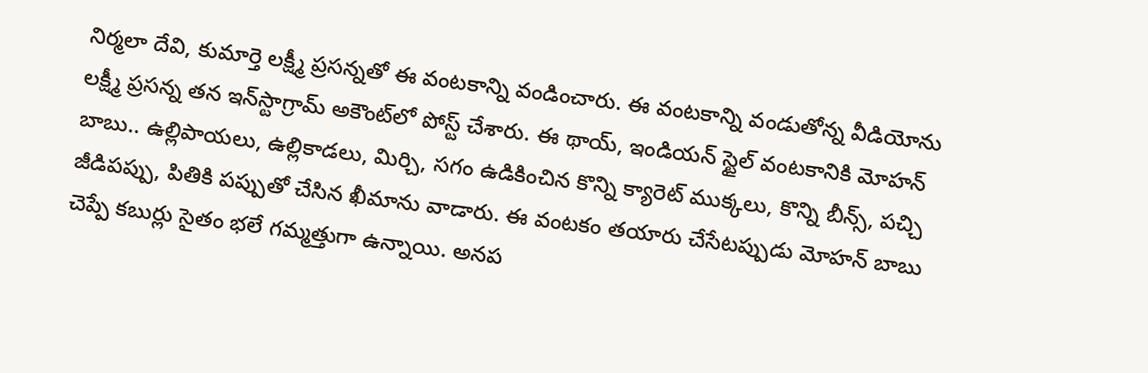నిర్మలా దేవి, కుమార్తె లక్ష్మీ ప్రసన్నతో ఈ వంటకాన్ని వండించారు. ఈ వంటకాన్ని వండుతోన్న వీడియోను లక్ష్మీ ప్రసన్న తన ఇన్‌స్టాగ్రామ్ అకౌంట్‌లో పోస్ట్ చేశారు. ఈ థాయ్, ఇండియన్ స్టైల్ వంటకానికి మోహన్ బాబు.. ఉల్లిపాయలు, ఉల్లికాడలు, మిర్చి, సగం ఉడికించిన కొన్ని క్యారెట్ ముక్కలు, కొన్ని బీన్స్, పచ్చి జీడిపప్పు, పితికి పప్పుతో చేసిన ఖీమాను వాడారు. ఈ వంటకం తయారు చేసేటప్పుడు మోహన్ బాబు చెప్పే కబుర్లు సైతం భలే గమ్మత్తుగా ఉన్నాయి. అనప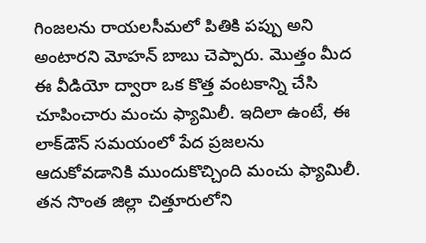గింజలను రాయలసీమలో పితికి పప్పు అని అంటారని మోహన్ బాబు చెప్పారు. మొత్తం మీద ఈ వీడియో ద్వారా ఒక కొత్త వంటకాన్ని చేసి చూపించారు మంచు ఫ్యామిలీ. ఇదిలా ఉంటే, ఈ లాక్‌డౌన్ సమయంలో పేద ప్రజలను ఆదుకోవడానికి ముందుకొచ్చింది మంచు ఫ్యామిలీ. తన సొంత జిల్లా చిత్తూరులోని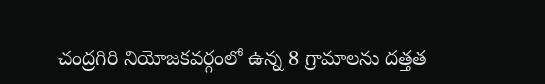చంద్రగిరి నియోజకవర్గంలో ఉన్న 8 గ్రామాలను దత్తత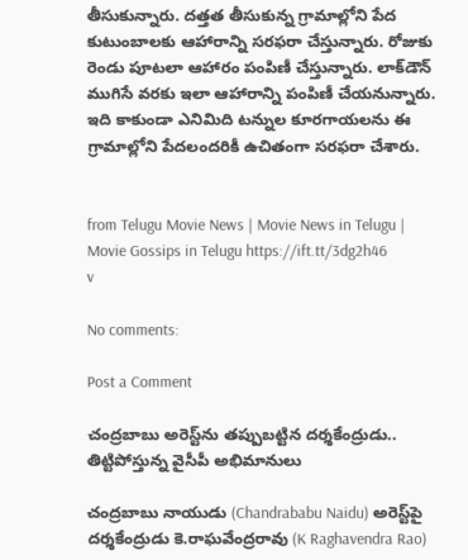తీసుకున్నారు. దత్తత తీసుకున్న గ్రామాల్లోని పేద కుటుంబాలకు ఆహారాన్ని సరఫరా చేస్తున్నారు. రోజుకు రెండు పూటలా ఆహారం పంపిణీ చేస్తున్నారు. లాక్‌డౌన్ ముగిసే వరకు ఇలా ఆహారాన్ని పంపిణీ చేయనున్నారు. ఇది కాకుండా ఎనిమిది టన్నుల కూరగాయలను ఈ గ్రామాల్లోని పేదలందరికీ ఉచితంగా సరఫరా చేశారు.


from Telugu Movie News | Movie News in Telugu | Movie Gossips in Telugu https://ift.tt/3dg2h46
v

No comments:

Post a Comment

చంద్రబాబు అరెస్ట్‌ను తప్పుబట్టిన దర్శకేంద్రుడు.. తిట్టిపోస్తున్న వైసీపీ అభిమానులు

చంద్రబాబు నాయుడు (Chandrababu Naidu) అరెస్ట్‌పై దర్శకేంద్రుడు కె.రాఘవేంద్రరావు (K Raghavendra Rao)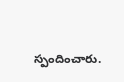స్పందించారు.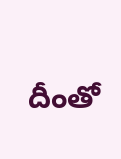దీంతో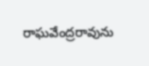రాఘవేంద్రరావును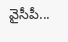వైసీపీ...